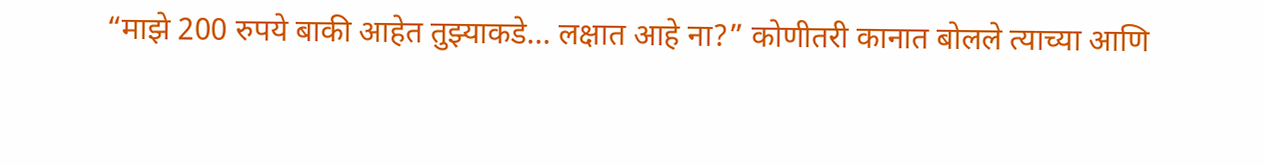“माझे 200 रुपये बाकी आहेत तुझ्याकडे… लक्षात आहे ना?” कोणीतरी कानात बोलले त्याच्या आणि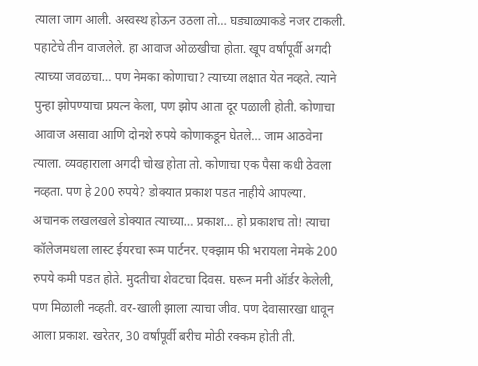त्याला जाग आली. अस्वस्थ होऊन उठला तो… घड्याळ्याकडे नजर टाकली. पहाटेचे तीन वाजलेले. हा आवाज ओळखीचा होता. खूप वर्षांपूर्वी अगदी त्याच्या जवळचा… पण नेमका कोणाचा? त्याच्या लक्षात येत नव्हते. त्याने पुन्हा झोपण्याचा प्रयत्न केला, पण झोप आता दूर पळाली होती. कोणाचा आवाज असावा आणि दोनशे रुपये कोणाकडून घेतले… जाम आठवेना त्याला. व्यवहाराला अगदी चोख होता तो. कोणाचा एक पैसा कधी ठेवला नव्हता. पण हे 200 रुपये? डोक्यात प्रकाश पडत नाहीये आपल्या.
अचानक लखलखले डोक्यात त्याच्या… प्रकाश… हो प्रकाशच तो! त्याचा कॉलेजमधला लास्ट ईयरचा रूम पार्टनर. एक्झाम फी भरायला नेमके 200 रुपये कमी पडत होते. मुदतीचा शेवटचा दिवस. घरून मनी ऑर्डर केलेली, पण मिळाली नव्हती. वर-खाली झाला त्याचा जीव. पण देवासारखा धावून आला प्रकाश. खरेतर, 30 वर्षांपूर्वी बरीच मोठी रक्कम होती ती.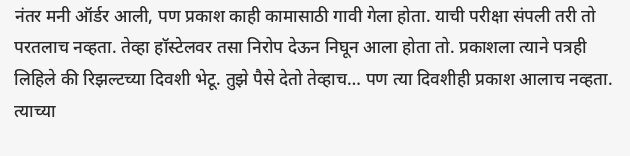नंतर मनी ऑर्डर आली, पण प्रकाश काही कामासाठी गावी गेला होता. याची परीक्षा संपली तरी तो परतलाच नव्हता. तेव्हा हॉस्टेलवर तसा निरोप देऊन निघून आला होता तो. प्रकाशला त्याने पत्रही लिहिले की रिझल्टच्या दिवशी भेटू. तुझे पैसे देतो तेव्हाच… पण त्या दिवशीही प्रकाश आलाच नव्हता. त्याच्या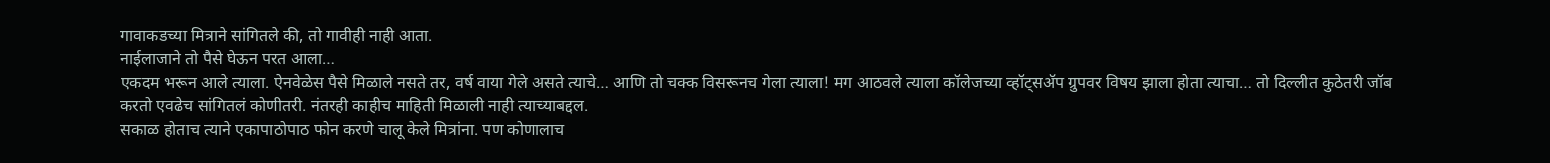गावाकडच्या मित्राने सांगितले की, तो गावीही नाही आता.
नाईलाजाने तो पैसे घेऊन परत आला…
एकदम भरून आले त्याला. ऐनवेळेस पैसे मिळाले नसते तर, वर्ष वाया गेले असते त्याचे… आणि तो चक्क विसरूनच गेला त्याला! मग आठवले त्याला कॉलेजच्या व्हॉट्सॲप ग्रुपवर विषय झाला होता त्याचा… तो दिल्लीत कुठेतरी जॉब करतो एवढेच सांगितलं कोणीतरी. नंतरही काहीच माहिती मिळाली नाही त्याच्याबद्दल.
सकाळ होताच त्याने एकापाठोपाठ फोन करणे चालू केले मित्रांना. पण कोणालाच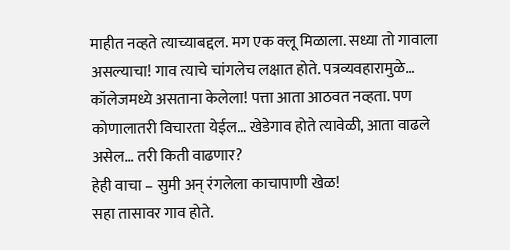माहीत नव्हते त्याच्याबद्दल. मग एक क्लू मिळाला. सध्या तो गावाला असल्याचा! गाव त्याचे चांगलेच लक्षात होते. पत्रव्यवहारामुळे… कॉलेजमध्ये असताना केलेला! पत्ता आता आठवत नव्हता. पण कोणालातरी विचारता येईल… खेडेगाव होते त्यावेळी, आता वाढले असेल… तरी किती वाढणार?
हेही वाचा – सुमी अन् रंगलेला काचापाणी खेळ!
सहा तासावर गाव होते.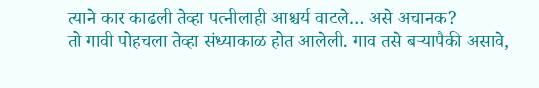त्याने कार काढली तेव्हा पत्नीलाही आश्चर्य वाटले… असे अचानक?
तो गावी पोहचला तेव्हा संध्याकाळ होत आलेली. गाव तसे बऱ्यापैकी असावे,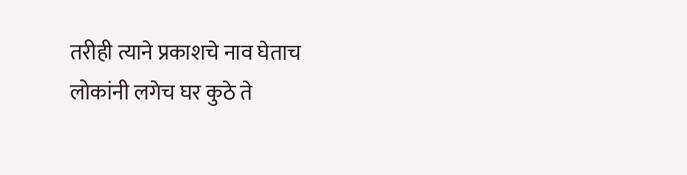तरीही त्याने प्रकाशचे नाव घेताच लोकांनी लगेच घर कुठे ते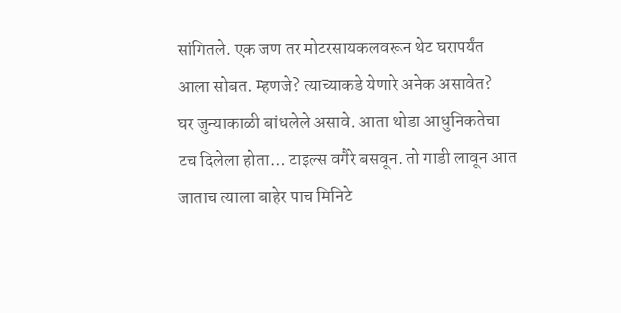सांगितले. एक जण तर मोटरसायकलवरून थेट घरापर्यंत आला सोबत. म्हणजे? त्याच्याकडे येणारे अनेक असावेत?
घर जुन्याकाळी बांधलेले असावे. आता थोडा आधुनिकतेचा टच दिलेला होता… टाइल्स वगैरे बसवून. तो गाडी लावून आत जाताच त्याला बाहेर पाच मिनिटे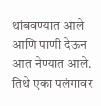थांबवण्यात आले आणि पाणी देऊन आत नेण्यात आले. तिथे एका पलंगावर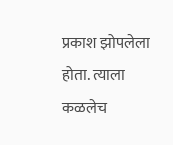प्रकाश झोपलेला होता. त्याला कळलेच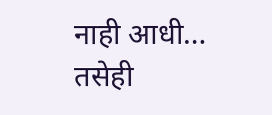नाही आधी… तसेही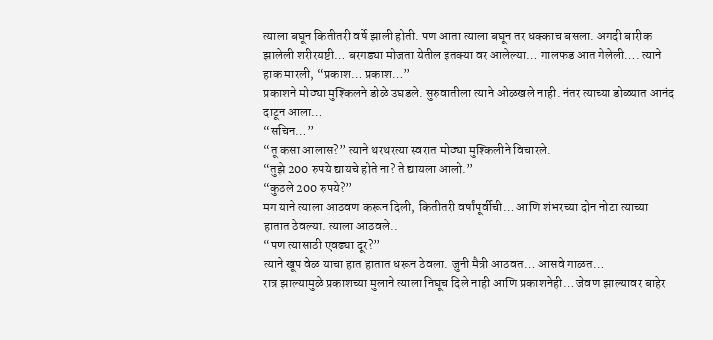त्याला बघून कितीतरी वर्षे झाली होती. पण आता त्याला बघून तर धक्काच बसला. अगदी बारीक झालेली शरीरयष्टी… बरगड्या मोजता येतील इतक्या वर आलेल्या… गालफड आत गेलेली…. त्याने हाक मारली, “प्रकाश… प्रकाश…”
प्रकाशने मोठ्या मुश्किलने डोळे उघडले. सुरुवातीला त्याने ओळखले नाही. नंतर त्याच्या डोळ्यात आनंद दाटून आला…
“सचिन…”
“तू कसा आलास?” त्याने थरथरत्या स्वरात मोठ्या मुश्किलीने विचारले.
“तुझे 200 रुपये द्यायचे होते ना? ते द्यायला आलो.”
“कुठले 200 रुपये?”
मग याने त्याला आठवण करून दिली, कितीतरी वर्षांपूर्वीची… आणि शंभरच्या दोन नोटा त्याच्या हातात ठेवल्या. त्याला आठवले..
“पण त्यासाठी एवढ्या दूर?”
त्याने खूप वेळ याचा हात हातात धरून ठेवला. जुनी मैत्री आठवत… आसवे गाळत…
रात्र झाल्यामुळे प्रकाशच्या मुलाने त्याला निघूच दिले नाही आणि प्रकाशनेही… जेवण झाल्यावर बाहेर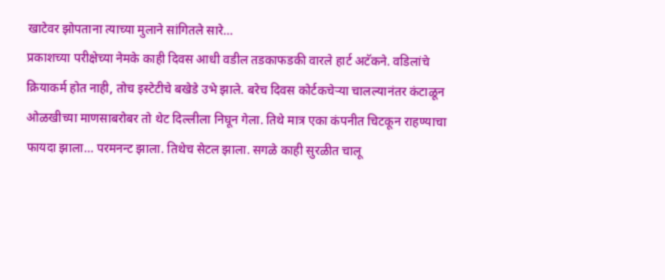खाटेवर झोपताना त्याच्या मुलाने सांगितले सारे…
प्रकाशच्या परीक्षेच्या नेमके काही दिवस आधी वडील तडकाफडकी वारले हार्ट अटॅकने. वडिलांचे क्रियाकर्म होत नाही, तोच इस्टेटीचे बखेडे उभे झाले. बरेच दिवस कोर्टकचेऱ्या चालल्यानंतर कंटाळून ओळखीच्या माणसाबरोबर तो थेट दिल्लीला निघून गेला. तिथे मात्र एका कंपनीत चिटकून राहण्याचा फायदा झाला… परमनन्ट झाला. तिथेच सेटल झाला. सगळे काही सुरळीत चालू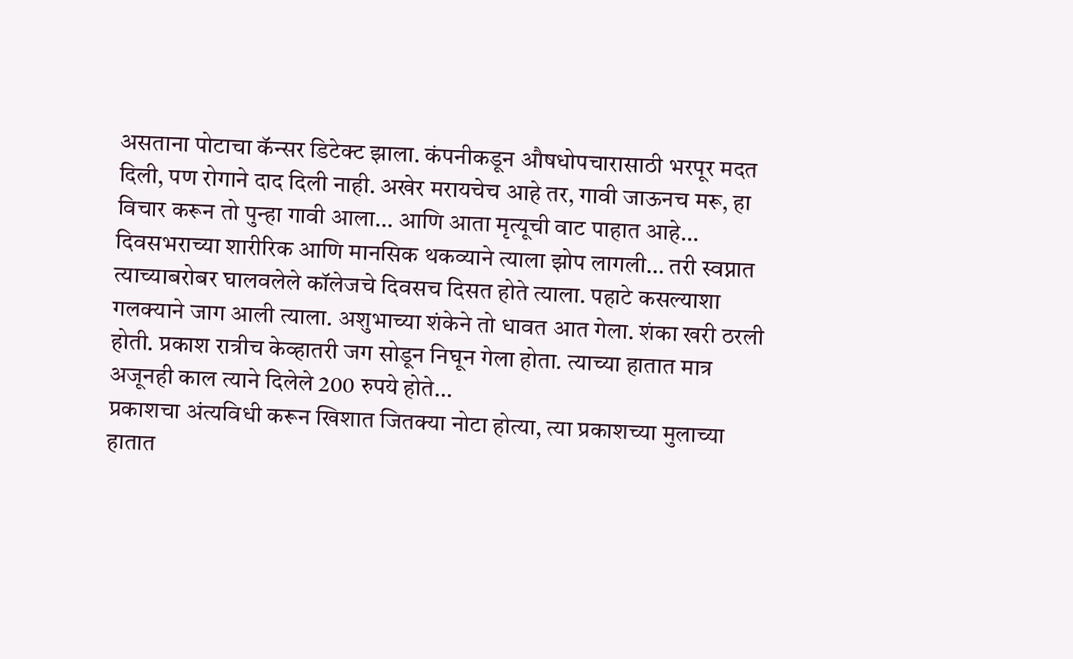असताना पोटाचा कॅन्सर डिटेक्ट झाला. कंपनीकडून औषधोपचारासाठी भरपूर मदत दिली, पण रोगाने दाद दिली नाही. अखेर मरायचेच आहे तर, गावी जाऊनच मरू, हा विचार करून तो पुन्हा गावी आला… आणि आता मृत्यूची वाट पाहात आहे…
दिवसभराच्या शारीरिक आणि मानसिक थकव्याने त्याला झोप लागली… तरी स्वप्नात त्याच्याबरोबर घालवलेले कॉलेजचे दिवसच दिसत होते त्याला. पहाटे कसल्याशा गलक्याने जाग आली त्याला. अशुभाच्या शंकेने तो धावत आत गेला. शंका खरी ठरली होती. प्रकाश रात्रीच केव्हातरी जग सोडून निघून गेला होता. त्याच्या हातात मात्र अजूनही काल त्याने दिलेले 200 रुपये होते…
प्रकाशचा अंत्यविधी करून खिशात जितक्या नोटा होत्या, त्या प्रकाशच्या मुलाच्या हातात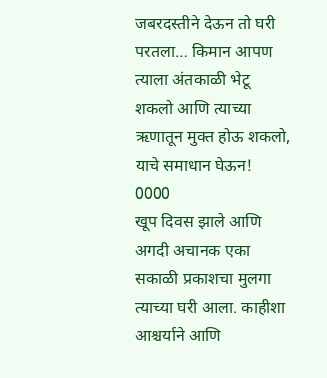जबरदस्तीने देऊन तो घरी परतला… किमान आपण त्याला अंतकाळी भेटू शकलो आणि त्याच्या ऋणातून मुक्त होऊ शकलो, याचे समाधान घेऊन!
0000
खूप दिवस झाले आणि अगदी अचानक एका सकाळी प्रकाशचा मुलगा त्याच्या घरी आला. काहीशा आश्चर्याने आणि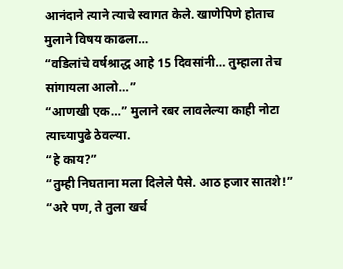आनंदाने त्याने त्याचे स्वागत केले. खाणेपिणे होताच मुलाने विषय काढला…
“वडिलांचे वर्षश्राद्ध आहे 15 दिवसांनी… तुम्हाला तेच सांगायला आलो…”
“आणखी एक…” मुलाने रबर लावलेल्या काही नोटा त्याच्यापुढे ठेवल्या.
“हे काय?”
“तुम्ही निघताना मला दिलेले पैसे. आठ हजार सातशे!”
“अरे पण, ते तुला खर्च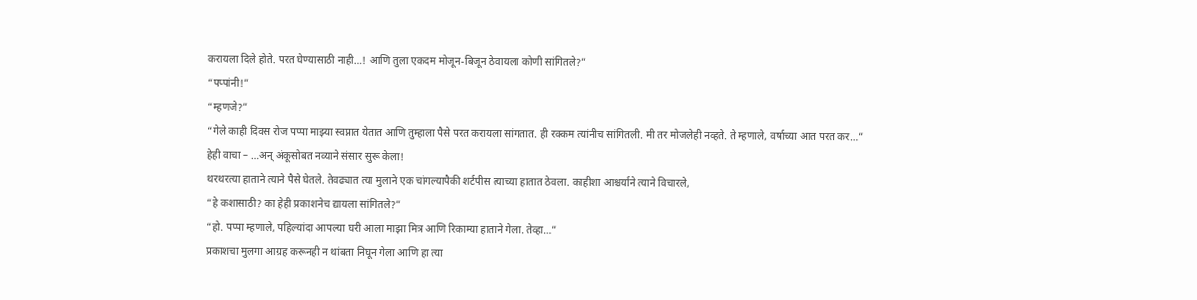करायला दिले होते. परत घेण्यासाठी नाही…! आणि तुला एकदम मोजून-बिजून ठेवायला कोणी सांगितले?”
“पप्पांनी!”
“म्हणजे?”
“गेले काही दिवस रोज पप्पा माझ्या स्वप्नात येतात आणि तुम्हाला पैसे परत करायला सांगतात. ही रक्कम त्यांनीच सांगितली. मी तर मोजलेही नव्हते. ते म्हणाले, वर्षाच्या आत परत कर…”
हेही वाचा – …अन् अंकूसोबत नव्याने संसार सुरू केला!
थरथरत्या हाताने त्याने पैसे घेतले. तेवढ्यात त्या मुलाने एक चांगल्यापैकी शर्टपीस त्याच्या हातात ठेवला. काहीशा आश्चर्याने त्याने विचारले,
“हे कशासाठी? का हेही प्रकाशनेच द्यायला सांगितले?”
“हो. पप्पा म्हणाले, पहिल्यांदा आपल्या घरी आला माझा मित्र आणि रिकाम्या हाताने गेला. तेव्हा…”
प्रकाशचा मुलगा आग्रह करूनही न थांबता निघून गेला आणि हा त्या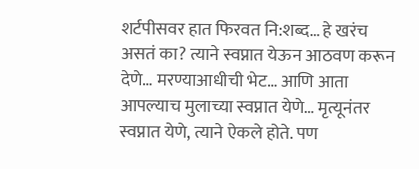शर्टपीसवर हात फिरवत नि:शब्द… हे खरंच असतं का? त्याने स्वप्नात येऊन आठवण करून देणे… मरण्याआधीची भेट… आणि आता आपल्याच मुलाच्या स्वप्नात येणे… मृत्यूनंतर स्वप्नात येणे, त्याने ऐकले होते. पण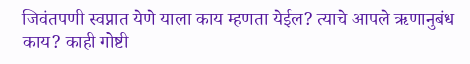जिवंतपणी स्वप्नात येणे याला काय म्हणता येईल? त्याचे आपले ऋणानुबंध काय? काही गोष्टी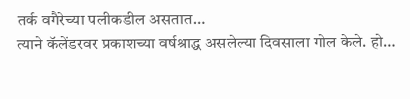तर्क वगैरेच्या पलीकडील असतात…
त्याने कॅलेंडरवर प्रकाशच्या वर्षश्राद्ध असलेल्या दिवसाला गोल केले. हो…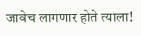जावेच लागणार होते त्याला!